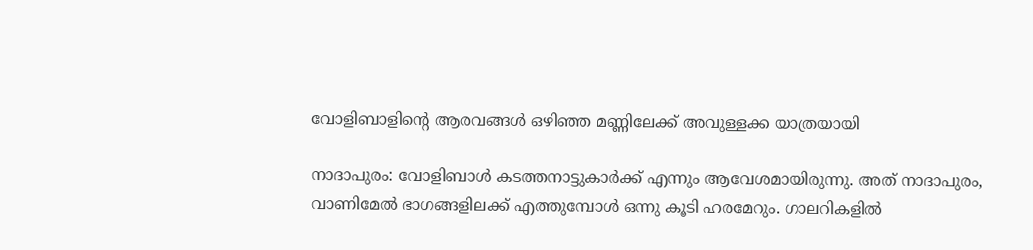വോളിബാളിന്റെ ആരവങ്ങൾ ഒഴിഞ്ഞ മണ്ണിലേക്ക് അവുള്ളക്ക യാത്രയായി

നാദാപുരം: വോളിബാൾ കടത്തനാട്ടുകാർക്ക് എന്നും ആവേശമായിരുന്നു. അത് നാദാപുരം, വാണിമേൽ ഭാഗങ്ങളിലക്ക് എത്തുമ്പോൾ ഒന്നു കൂടി ഹരമേറും. ഗാലറികളിൽ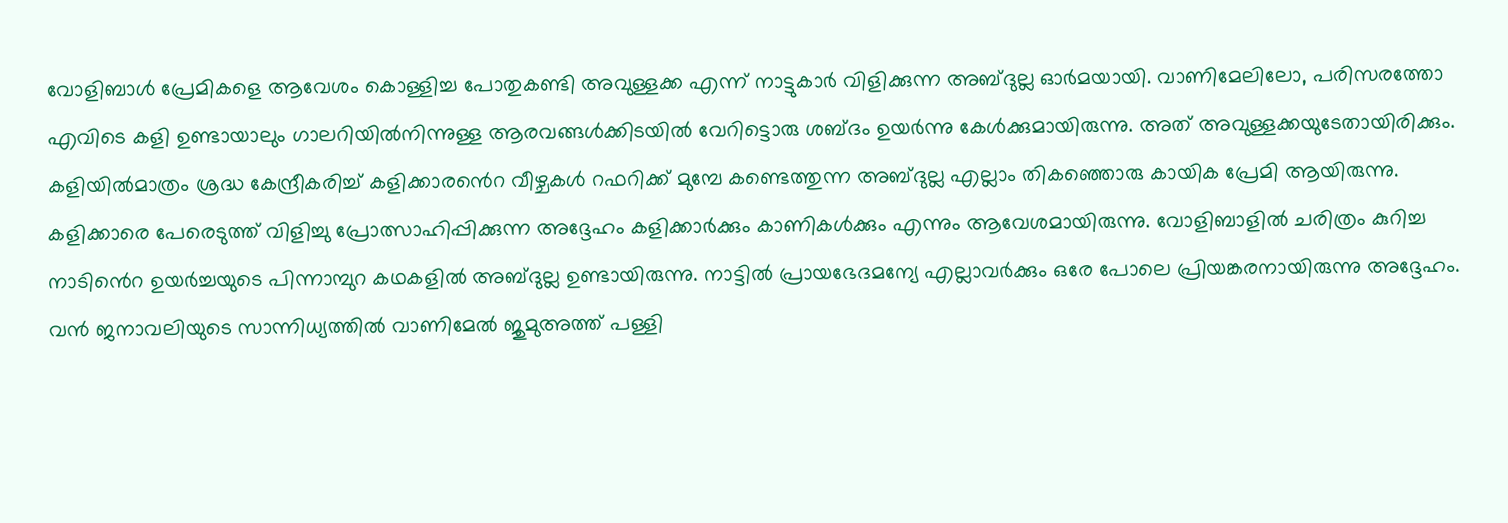വോളിബാൾ പ്രേമികളെ ആവേശം കൊള്ളിച്ച പോതുകണ്ടി അവുള്ളക്ക എന്ന് നാട്ടുകാർ വിളിക്കുന്ന അബ്ദുല്ല ഓർമയായി. വാണിമേലിലോ, പരിസരത്തോ എവിടെ കളി ഉണ്ടായാലും ഗാലറിയിൽനിന്നുള്ള ആരവങ്ങൾക്കിടയിൽ വേറിട്ടൊരു ശബ്ദം ഉയർന്നു കേൾക്കുമായിരുന്നു. അത് അവുള്ളക്കയുടേതായിരിക്കും. കളിയിൽമാത്രം ശ്രദ്ധ കേന്ദ്രീകരിച്ച് കളിക്കാര‍ൻെറ വീഴ്ചകൾ റഫറിക്ക് മുമ്പേ കണ്ടെത്തുന്ന അബ്ദുല്ല എല്ലാം തികഞ്ഞൊരു കായിക പ്രേമി ആയിരുന്നു. കളിക്കാരെ പേരെടുത്ത് വിളിച്ചു പ്രോത്സാഹിപ്പിക്കുന്ന അദ്ദേഹം കളിക്കാർക്കും കാണികൾക്കും എന്നും ആവേശമായിരുന്നു. വോളിബാളിൽ ചരിത്രം കുറിച്ച നാടി‍ൻെറ ഉയർച്ചയുടെ പിന്നാമ്പുറ കഥകളിൽ അബ്ദുല്ല ഉണ്ടായിരുന്നു. നാട്ടിൽ പ്രായഭേദമന്യേ എല്ലാവർക്കും ഒരേ പോലെ പ്രിയങ്കരനായിരുന്നു അദ്ദേഹം. വൻ ജനാവലിയുടെ സാന്നിധ്യത്തിൽ വാണിമേൽ ജുമുഅത്ത് പള്ളി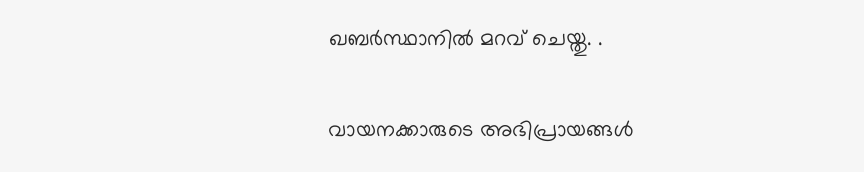ഖബർസ്ഥാനിൽ മറവ് ചെയ്തു. .

വായനക്കാരുടെ അഭിപ്രായങ്ങള്‍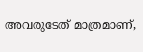അവരുടേത് മാത്രമാണ്,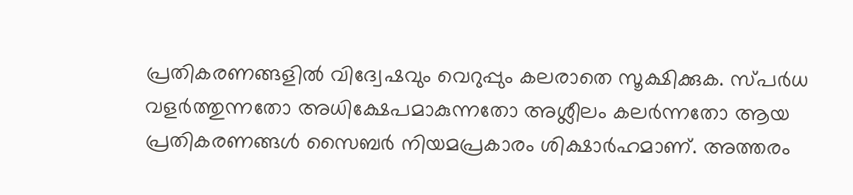പ്രതികരണങ്ങളിൽ വിദ്വേഷവും വെറുപ്പും കലരാതെ സൂക്ഷിക്കുക. സ്പർധ വളർത്തുന്നതോ അധിക്ഷേപമാകുന്നതോ അശ്ലീലം കലർന്നതോ ആയ പ്രതികരണങ്ങൾ സൈബർ നിയമപ്രകാരം ശിക്ഷാർഹമാണ്. അത്തരം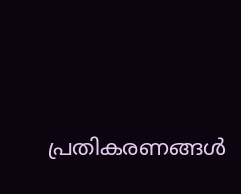പ്രതികരണങ്ങൾ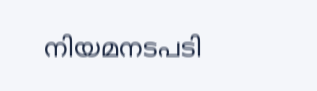നിയമനടപടി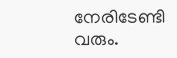നേരിടേണ്ടി വരും.